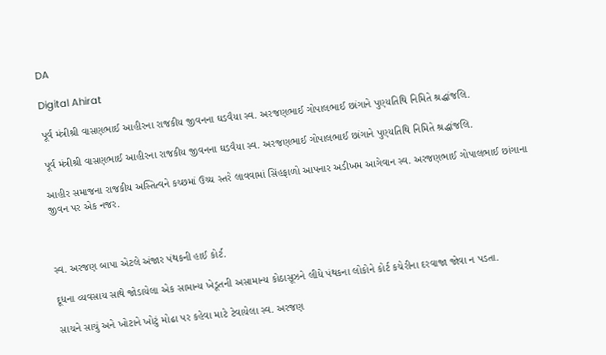DA

Digital Ahirat

પૂર્વ મંત્રીશ્રી વાસણભાઈ આહીરના રાજકીય જીવનના ઘડવૈયા સ્વ. અરજણભાઈ ગોપાલભાઈ છાંગાને પુણ્યતિથિ નિમિતે શ્રદ્ધાંજલિ.

પૂર્વ મંત્રીશ્રી વાસણભાઈ આહીરના રાજકીય જીવનના ઘડવૈયા સ્વ. અરજણભાઈ ગોપાલભાઈ છાંગાને પુણ્યતિથિ નિમિતે શ્રદ્ધાંજલિ.

આહીર સમાજના રાજકીય અસ્તિત્વને કચ્છમાં ઉચ્ચ સ્તરે લાવવામાં સિંહફાળો આપનાર અડીખમ આગેવાન સ્વ. અરજણભાઈ ગોપાલભાઈ છાંગાના જીવન પર એક નજર.



સ્વ. અરજણ બાપા એટલે અંજાર પંથકની હાઈ કોર્ટ.

દૂધના વ્યવસાય સાથે જોડાયેલા એક સામાન્ય ખેડૂતની અસામાન્ય કોઠાસૂઝને લીધે પંથકના લોકોને કોર્ટ કચેરીના દરવાજા જોવા ન પડતા.

સાચને સાચું અને ખોટાને ખોટું મોઢા પર કહેવા માટે ટેવાયેલા સ્વ. અરજણ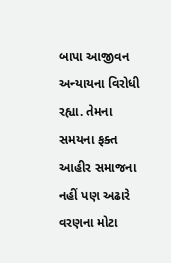બાપા આજીવન અન્યાયના વિરોધી રહ્યા. તેમના સમયના ફક્ત આહીર સમાજના નહીં પણ અઢારે વરણના મોટા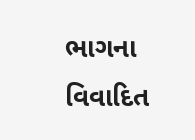ભાગના વિવાદિત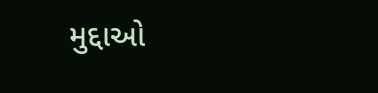મુદ્દાઓ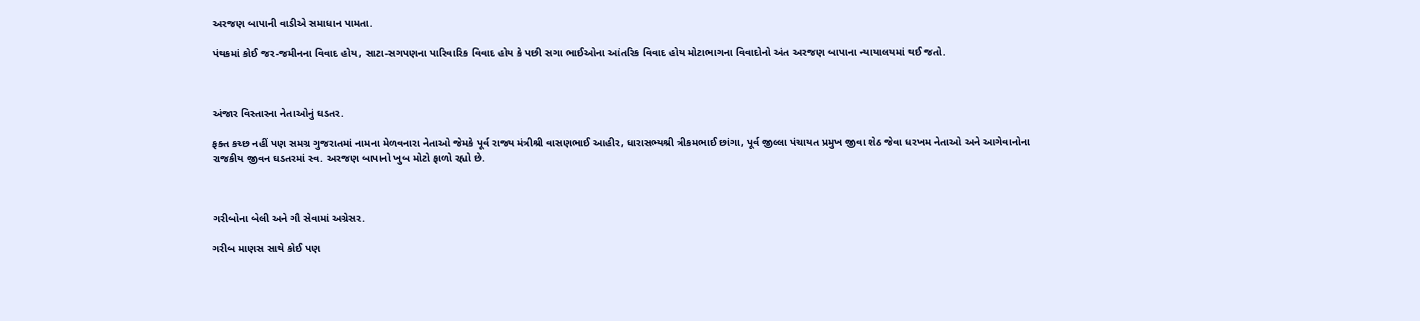અરજણ બાપાની વાડીએ સમાધાન પામતા.

પંથકમાં કોઈ જર-જમીનના વિવાદ હોય, સાટા-સગપણના પારિવારિક વિવાદ હોય કે પછી સગા ભાઈઓના આંતરિક વિવાદ હોય મોટાભાગના વિવાદોનો અંત અરજણ બાપાના ન્યાયાલયમાં થઈ જતો.



અંજાર વિસ્તારના નેતાઓનું ઘડતર.

ફક્ત કચ્છ નહીં પણ સમગ્ર ગુજરાતમાં નામના મેળવનારા નેતાઓ જેમકે પૂર્વ રાજ્ય મંત્રીશ્રી વાસણભાઈ આહીર, ધારાસભ્યશ્રી ત્રીકમભાઈ છાંગા, પૂર્વ જીલ્લા પંચાયત પ્રમુખ જીવા શેઠ જેવા ધરખમ નેતાઓ અને આગેવાનોના રાજકીય જીવન ઘડતરમાં સ્વ. અરજણ બાપાનો ખુબ મોટો ફાળો રહ્યો છે.



ગરીબોના બેલી અને ગૌ સેવામાં અગ્રેસર.

ગરીબ માણસ સાથે કોઈ પણ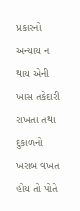પ્રકારનો અન્યાય ન થાય એની ખાસ તકેદારી રાખતા તથા દુકાળનો ખરાબ વખત હોય તો પોતે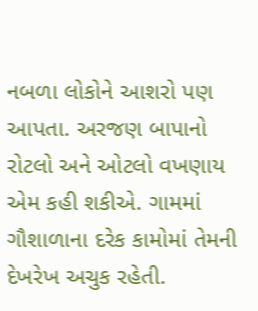નબળા લોકોને આશરો પણ આપતા. અરજણ બાપાનો રોટલો અને ઓટલો વખણાય એમ કહી શકીએ. ગામમાં ગૌશાળાના દરેક કામોમાં તેમની દેખરેખ અચુક રહેતી.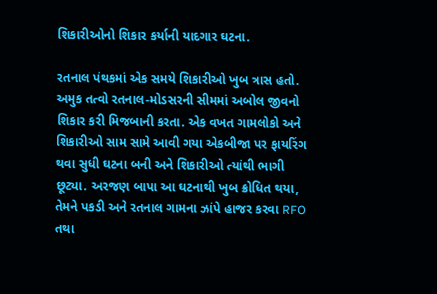શિકારીઓનો શિકાર કર્યાની યાદગાર ઘટના.

રતનાલ પંથકમાં એક સમયે શિકારીઓ ખુબ ત્રાસ હતો. અમુક તત્વો રતનાલ-મોડસરની સીમમાં અબોલ જીવનો શિકાર કરી મિજબાની કરતા. એક વખત ગામલોકો અને શિકારીઓ સામ સામે આવી ગયા એકબીજા પર ફાયરિંગ થવા સુધી ઘટના બની અને શિકારીઓ ત્યાંથી ભાગી છૂટ્યા. અરજણ બાપા આ ઘટનાથી ખુબ ક્રોધિત થયા, તેમને પકડી અને રતનાલ ગામના ઝાંપે હાજર કરવા RFO તથા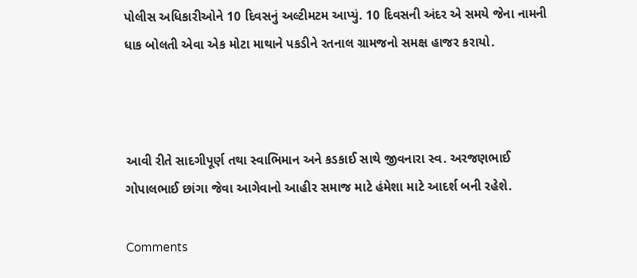પોલીસ અધિકારીઓને 10 દિવસનું અલ્ટીમટમ આપ્યું. 10 દિવસની અંદર એ સમયે જેના નામની ધાક બોલતી એવા એક મોટા માથાને પકડીને રતનાલ ગ્રામજનો સમક્ષ હાજર કરાયો.



આવી રીતે સાદગીપૂર્ણ તથા સ્વાભિમાન અને કડકાઈ સાથે જીવનારા સ્વ. અરજણભાઈ ગોપાલભાઈ છાંગા જેવા આગેવાનો આહીર સમાજ માટે હંમેશા માટે આદર્શ બની રહેશે.

Comments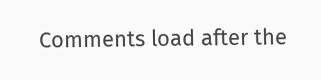Comments load after the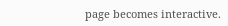page becomes interactive.